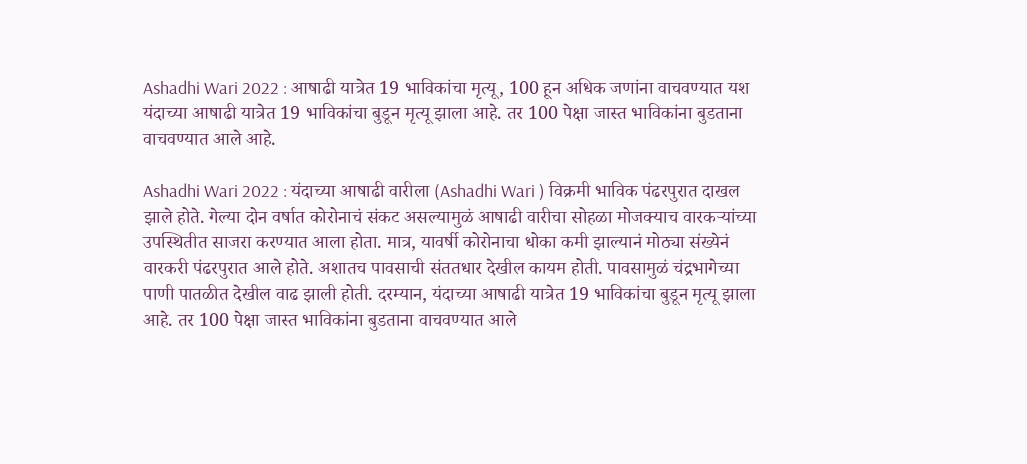Ashadhi Wari 2022 : आषाढी यात्रेत 19 भाविकांचा मृत्यू, 100 हून अधिक जणांना वाचवण्यात यश
यंदाच्या आषाढी यात्रेत 19 भाविकांचा बुडून मृत्यू झाला आहे. तर 100 पेक्षा जास्त भाविकांना बुडताना वाचवण्यात आले आहे.

Ashadhi Wari 2022 : यंदाच्या आषाढी वारीला (Ashadhi Wari ) विक्रमी भाविक पंढरपुरात दाखल झाले होते. गेल्या दोन वर्षात कोरोनाचं संकट असल्यामुळं आषाढी वारीचा सोहळा मोजक्याच वारकऱ्यांच्या उपस्थितीत साजरा करण्यात आला होता. मात्र, यावर्षी कोरोनाचा धोका कमी झाल्यानं मोठ्या संख्येनं वारकरी पंढरपुरात आले होते. अशातच पावसाची संततधार देखील कायम होती. पावसामुळं चंद्रभागेच्या पाणी पातळीत देखील वाढ झाली होती. दरम्यान, यंदाच्या आषाढी यात्रेत 19 भाविकांचा बुडून मृत्यू झाला आहे. तर 100 पेक्षा जास्त भाविकांना बुडताना वाचवण्यात आले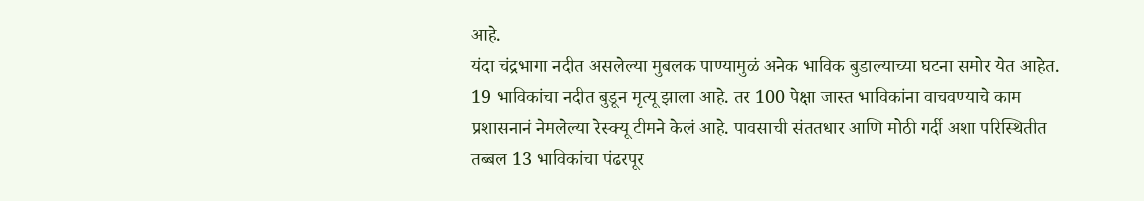आहे.
यंदा चंद्रभागा नदीत असलेल्या मुबलक पाण्यामुळं अनेक भाविक बुडाल्याच्या घटना समोर येत आहेत. 19 भाविकांचा नदीत बुडून मृत्यू झाला आहे. तर 100 पेक्षा जास्त भाविकांना वाचवण्याचे काम प्रशासनानं नेमलेल्या रेस्क्यू टीमने केलं आहे. पावसाची संततधार आणि मोठी गर्दी अशा परिस्थितीत तब्बल 13 भाविकांचा पंढरपूर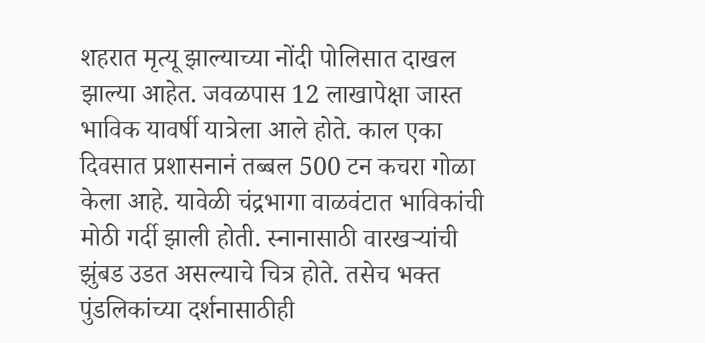शहरात मृत्यू झाल्याच्या नोंदी पोलिसात दाखल झाल्या आहेत. जवळपास 12 लाखापेक्षा जास्त भाविक यावर्षी यात्रेला आले होते. काल एका दिवसात प्रशासनानं तब्बल 500 टन कचरा गोळा केला आहे. यावेळी चंद्रभागा वाळवंटात भाविकांची मोठी गर्दी झाली होती. स्नानासाठी वारखऱ्यांची झुंबड उडत असल्याचे चित्र होते. तसेच भक्त पुंडलिकांच्या दर्शनासाठीही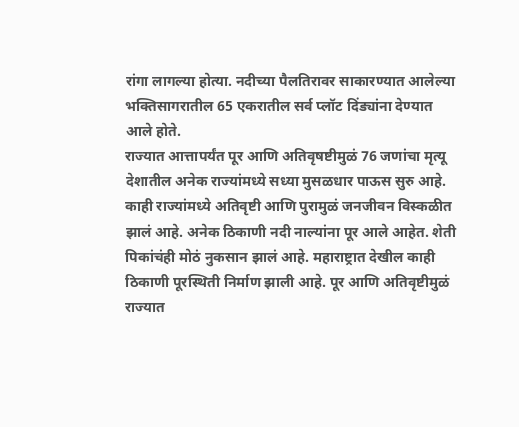रांगा लागल्या होत्या. नदीच्या पैलतिरावर साकारण्यात आलेल्या भक्तिसागरातील 65 एकरातील सर्व प्लॉट दिंड्यांना देण्यात आले होते.
राज्यात आत्तापर्यंत पूर आणि अतिवृषष्टीमुळं 76 जणांचा मृत्यू
देशातील अनेक राज्यांमध्ये सध्या मुसळधार पाऊस सुरु आहे. काही राज्यांमध्ये अतिवृष्टी आणि पुरामुळं जनजीवन विस्कळीत झालं आहे. अनेक ठिकाणी नदी नाल्यांना पूर आले आहेत. शेती पिकांचंही मोठं नुकसान झालं आहे. महाराष्ट्रात देखील काही ठिकाणी पूरस्थिती निर्माण झाली आहे. पूर आणि अतिवृष्टीमुळं राज्यात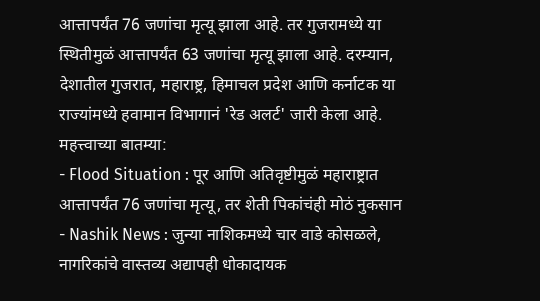आत्तापर्यंत 76 जणांचा मृत्यू झाला आहे. तर गुजरामध्ये या स्थितीमुळं आत्तापर्यंत 63 जणांचा मृत्यू झाला आहे. दरम्यान, देशातील गुजरात, महाराष्ट्र, हिमाचल प्रदेश आणि कर्नाटक या राज्यांमध्ये हवामान विभागानं 'रेड अलर्ट' जारी केला आहे.
महत्त्वाच्या बातम्या:
- Flood Situation : पूर आणि अतिवृष्टीमुळं महाराष्ट्रात आत्तापर्यंत 76 जणांचा मृत्यू, तर शेती पिकांचंही मोठं नुकसान
- Nashik News : जुन्या नाशिकमध्ये चार वाडे कोसळले, नागरिकांचे वास्तव्य अद्यापही धोकादायक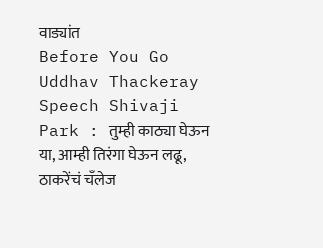वाड्यांत
Before You Go
Uddhav Thackeray Speech Shivaji Park : तुम्ही काठ्या घेऊन या, आम्ही तिरंगा घेऊन लढू, ठाकरेंचं चँलेज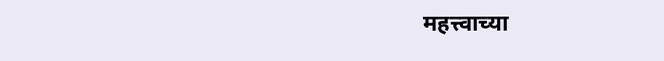महत्त्वाच्या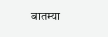बातम्या